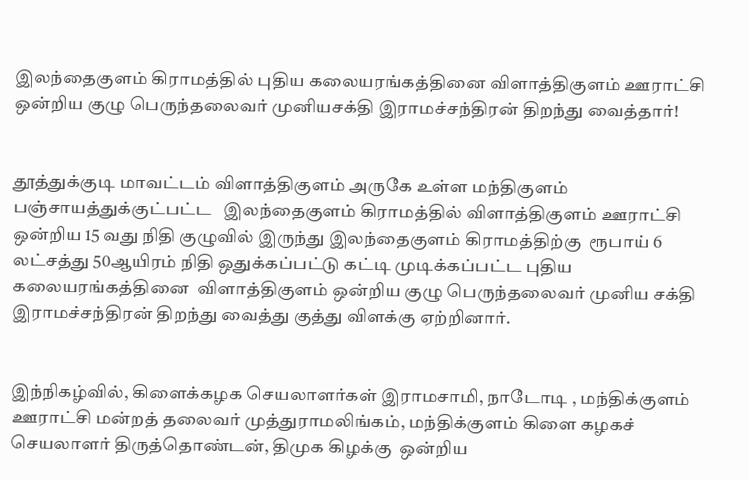இலந்தைகுளம் கிராமத்தில் புதிய கலையரங்கத்தினை விளாத்திகுளம் ஊராட்சி ஒன்றிய குழு பெருந்தலைவர் முனியசக்தி இராமச்சந்திரன் திறந்து வைத்தார்!


தூத்துக்குடி மாவட்டம் விளாத்திகுளம் அருகே உள்ள மந்திகுளம்  பஞ்சாயத்துக்குட்பட்ட   இலந்தைகுளம் கிராமத்தில் விளாத்திகுளம் ஊராட்சி ஒன்றிய 15 வது நிதி குழுவில் இருந்து இலந்தைகுளம் கிராமத்திற்கு  ரூபாய் 6 லட்சத்து 50ஆயிரம் நிதி ஒதுக்கப்பட்டு கட்டி முடிக்கப்பட்ட புதிய கலையரங்கத்தினை  விளாத்திகுளம் ஒன்றிய குழு பெருந்தலைவர் முனிய சக்தி இராமச்சந்திரன் திறந்து வைத்து குத்து விளக்கு ஏற்றினார்.


இந்நிகழ்வில், கிளைக்கழக செயலாளர்கள் இராமசாமி, நாடோடி , மந்திக்குளம் ஊராட்சி மன்றத் தலைவர் முத்துராமலிங்கம், மந்திக்குளம் கிளை கழகச் செயலாளர் திருத்தொண்டன், திமுக கிழக்கு  ஒன்றிய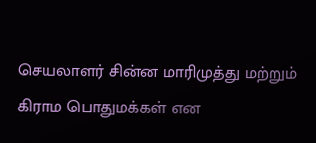செயலாளர் சின்ன மாரிமுத்து மற்றும் கிராம பொதுமக்கள் என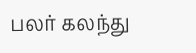பலர் கலந்து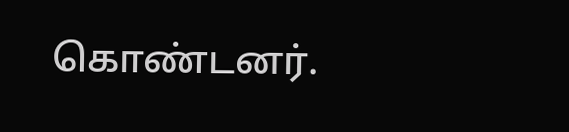கொண்டனர்.